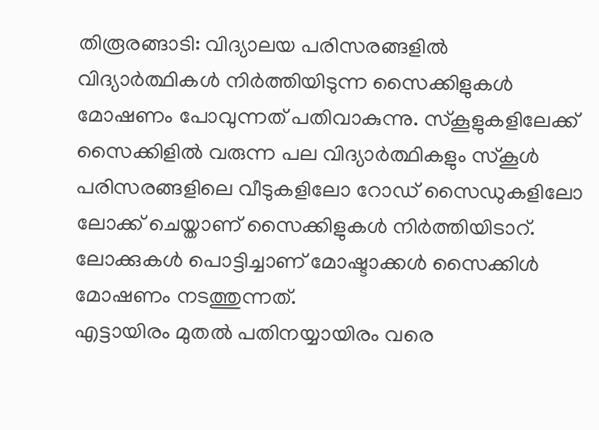തിരൂരങ്ങാടി: വിദ്യാലയ പരിസരങ്ങളിൽ വിദ്യാർത്ഥികൾ നിർത്തിയിടുന്ന സൈക്കിളുകൾ മോഷണം പോവുന്നത് പതിവാകുന്നു. സ്കൂളുകളിലേക്ക് സൈക്കിളിൽ വരുന്ന പല വിദ്യാർത്ഥികളും സ്കൂൾ പരിസരങ്ങളിലെ വീടുകളിലോ റോഡ് സൈഡുകളിലോ ലോക്ക് ചെയ്താണ് സൈക്കിളുകൾ നിർത്തിയിടാറ്. ലോക്കുകൾ പൊട്ടിച്ചാണ് മോഷ്ടാക്കൾ സൈക്കിൾ മോഷണം നടത്തുന്നത്.
എട്ടായിരം മുതൽ പതിനയ്യായിരം വരെ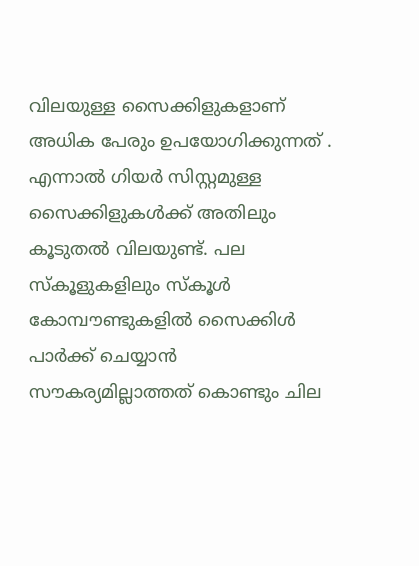വിലയുള്ള സൈക്കിളുകളാണ് അധിക പേരും ഉപയോഗിക്കുന്നത് . എന്നാൽ ഗിയർ സിസ്റ്റമുള്ള സൈക്കിളുകൾക്ക് അതിലും കൂടുതൽ വിലയുണ്ട്. പല സ്കൂളുകളിലും സ്കൂൾ കോമ്പൗണ്ടുകളിൽ സൈക്കിൾ പാർക്ക് ചെയ്യാൻ സൗകര്യമില്ലാത്തത് കൊണ്ടും ചില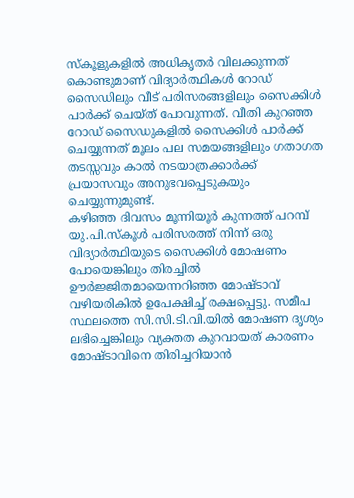സ്കൂളുകളിൽ അധികൃതർ വിലക്കുന്നത് കൊണ്ടുമാണ് വിദ്യാർത്ഥികൾ റോഡ് സൈഡിലും വീട് പരിസരങ്ങളിലും സൈക്കിൾ പാർക്ക് ചെയ്ത് പോവുന്നത്. വീതി കുറഞ്ഞ റോഡ് സൈഡുകളിൽ സൈക്കിൾ പാർക്ക് ചെയ്യുന്നത് മൂലം പല സമയങ്ങളിലും ഗതാഗത തടസ്സവും കാൽ നടയാത്രക്കാർക്ക് പ്രയാസവും അനുഭവപ്പെടുകയും ചെയ്യുന്നുമുണ്ട്.
കഴിഞ്ഞ ദിവസം മൂന്നിയൂർ കുന്നത്ത് പറമ്പ് യു.പി.സ്കൂൾ പരിസരത്ത് നിന്ന് ഒരു വിദ്യാർത്ഥിയുടെ സൈക്കിൾ മോഷണം പോയെങ്കിലും തിരച്ചിൽ ഊർജ്ജിതമായെന്നറിഞ്ഞ മോഷ്ടാവ് വഴിയരികിൽ ഉപേക്ഷിച്ച് രക്ഷപ്പെട്ടു. സമീപ സ്ഥലത്തെ സി.സി.ടി.വി.യിൽ മോഷണ ദൃശ്യം ലഭിച്ചെങ്കിലും വ്യക്തത കുറവായത് കാരണം മോഷ്ടാവിനെ തിരിച്ചറിയാൻ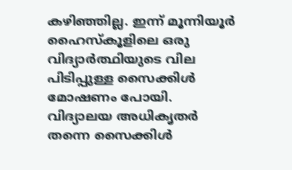കഴിഞ്ഞില്ല. ഇന്ന് മൂന്നിയൂർ ഹൈസ്കൂളിലെ ഒരു വിദ്യാർത്ഥിയുടെ വില പിടിപ്പുള്ള സൈക്കിൾ മോഷണം പോയി. വിദ്യാലയ അധികൃതർ തന്നെ സൈക്കിൾ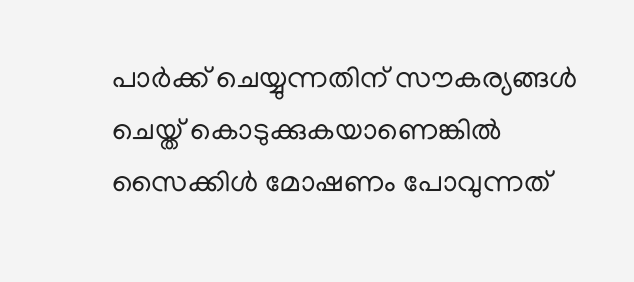പാർക്ക് ചെയ്യുന്നതിന് സൗകര്യങ്ങൾ ചെയ്ത് കൊടുക്കുകയാണെങ്കിൽ സൈക്കിൾ മോഷണം പോവുന്നത്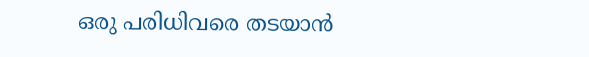ഒരു പരിധിവരെ തടയാൻ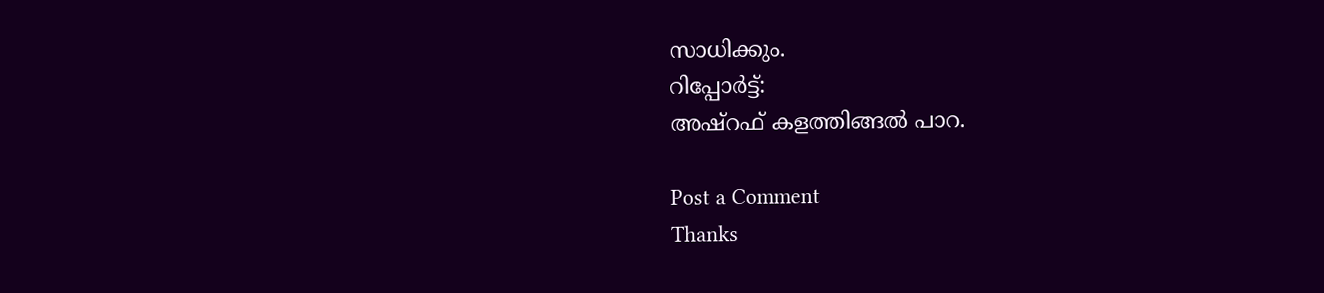സാധിക്കും.
റിപ്പോർട്ട്:
അഷ്റഫ് കളത്തിങ്ങൽ പാറ.

Post a Comment
Thanks